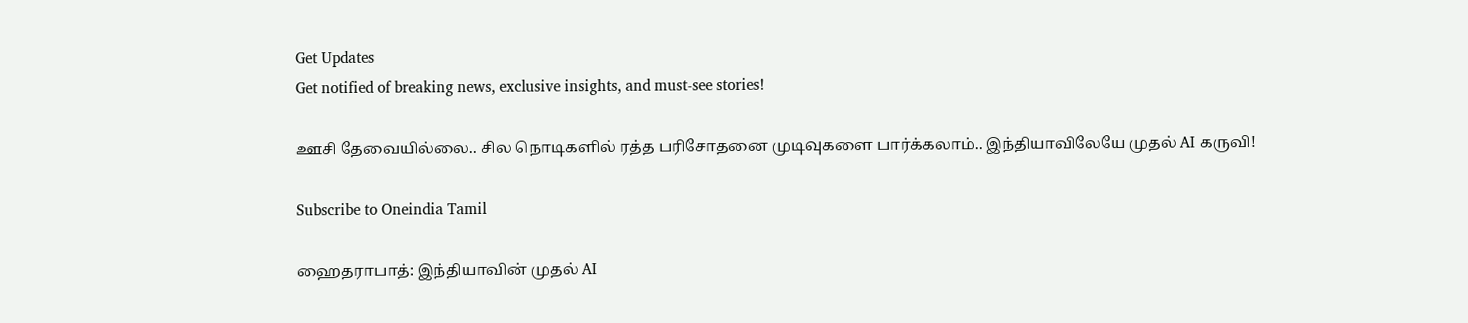Get Updates
Get notified of breaking news, exclusive insights, and must-see stories!

ஊசி தேவையில்லை.. சில நொடிகளில் ரத்த பரிசோதனை முடிவுகளை பார்க்கலாம்.. இந்தியாவிலேயே முதல் AI கருவி!

Subscribe to Oneindia Tamil

ஹைதராபாத்: இந்தியாவின் முதல் AI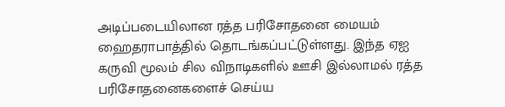அடிப்படையிலான ரத்த பரிசோதனை மையம் ஹைதராபாத்தில் தொடங்கப்பட்டுள்ளது. இந்த ஏஐ கருவி மூலம் சில விநாடிகளில் ஊசி இல்லாமல் ரத்த பரிசோதனைகளைச் செய்ய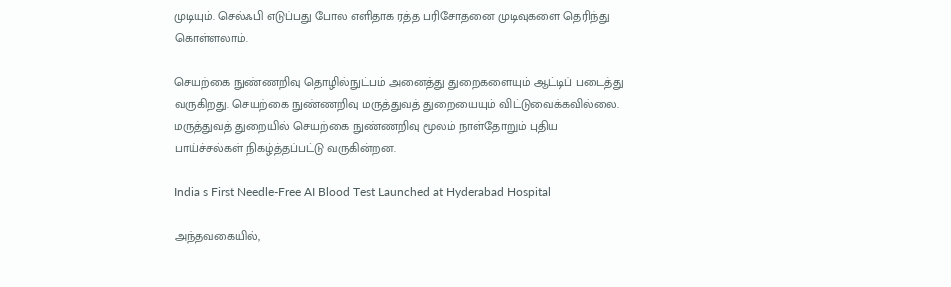முடியும். செல்ஃபி எடுப்பது போல எளிதாக ரத்த பரிசோதனை முடிவுகளை தெரிந்து கொள்ளலாம்.

செயற்கை நுண்ணறிவு தொழில்நுட்பம் அனைத்து துறைகளையும் ஆட்டிப் படைத்து வருகிறது. செயற்கை நுண்ணறிவு மருத்துவத் துறையையும் விட்டுவைக்கவில்லை. மருத்துவத் துறையில் செயற்கை நுண்ணறிவு மூலம் நாள்தோறும் புதிய பாய்ச்சல்கள் நிகழ்த்தப்பட்டு வருகின்றன.

India s First Needle-Free AI Blood Test Launched at Hyderabad Hospital

அந்தவகையில்,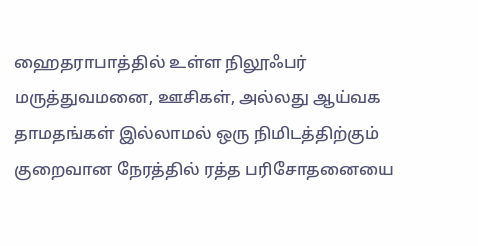ஹைதராபாத்தில் உள்ள நிலூஃபர் மருத்துவமனை, ஊசிகள், அல்லது ஆய்வக தாமதங்கள் இல்லாமல் ஒரு நிமிடத்திற்கும் குறைவான நேரத்தில் ரத்த பரிசோதனையை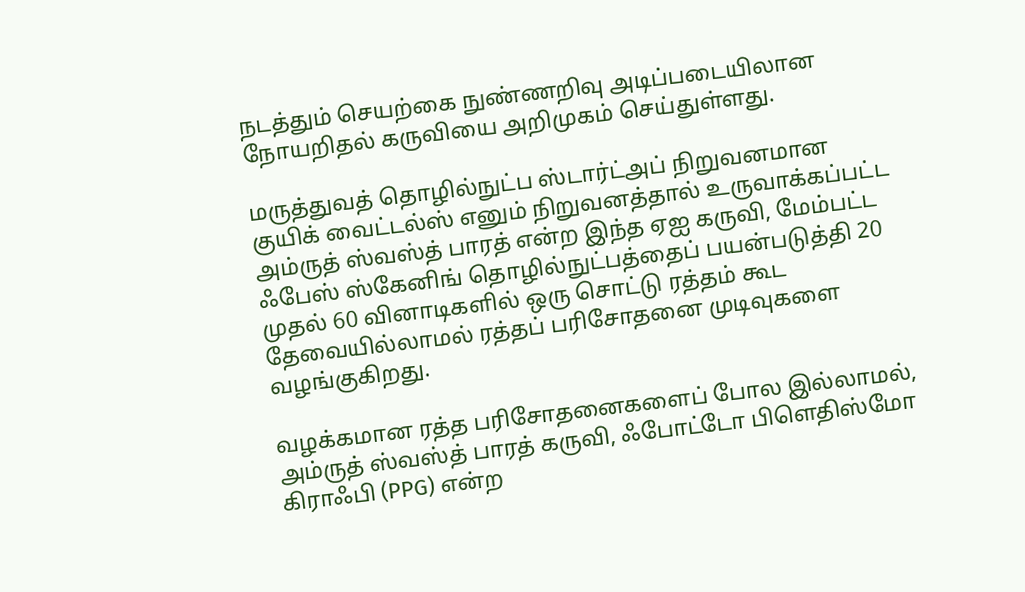நடத்தும் செயற்கை நுண்ணறிவு அடிப்படையிலான நோயறிதல் கருவியை அறிமுகம் செய்துள்ளது.

மருத்துவத் தொழில்நுட்ப ஸ்டார்ட்அப் நிறுவனமான குயிக் வைட்டல்ஸ் எனும் நிறுவனத்தால் உருவாக்கப்பட்ட அம்ருத் ஸ்வஸ்த் பாரத் என்ற இந்த ஏஐ கருவி, மேம்பட்ட ஃபேஸ் ஸ்கேனிங் தொழில்நுட்பத்தைப் பயன்படுத்தி 20 முதல் 60 வினாடிகளில் ஒரு சொட்டு ரத்தம் கூட தேவையில்லாமல் ரத்தப் பரிசோதனை முடிவுகளை வழங்குகிறது.

வழக்கமான ரத்த பரிசோதனைகளைப் போல இல்லாமல், அம்ருத் ஸ்வஸ்த் பாரத் கருவி, ஃபோட்டோ பிளெதிஸ்மோ கிராஃபி (PPG) என்ற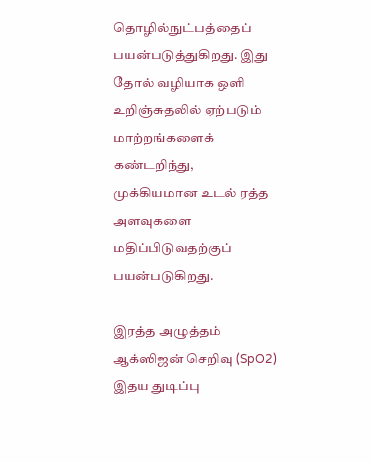தொழில்நுட்பத்தைப் பயன்படுத்துகிறது. இது தோல் வழியாக ஒளி உறிஞ்சுதலில் ஏற்படும் மாற்றங்களைக் கண்டறிந்து, முக்கியமான உடல் ரத்த அளவுகளை மதிப்பிடுவதற்குப் பயன்படுகிறது.

இரத்த அழுத்தம்
ஆக்ஸிஜன் செறிவு (SpO2)
இதய துடிப்பு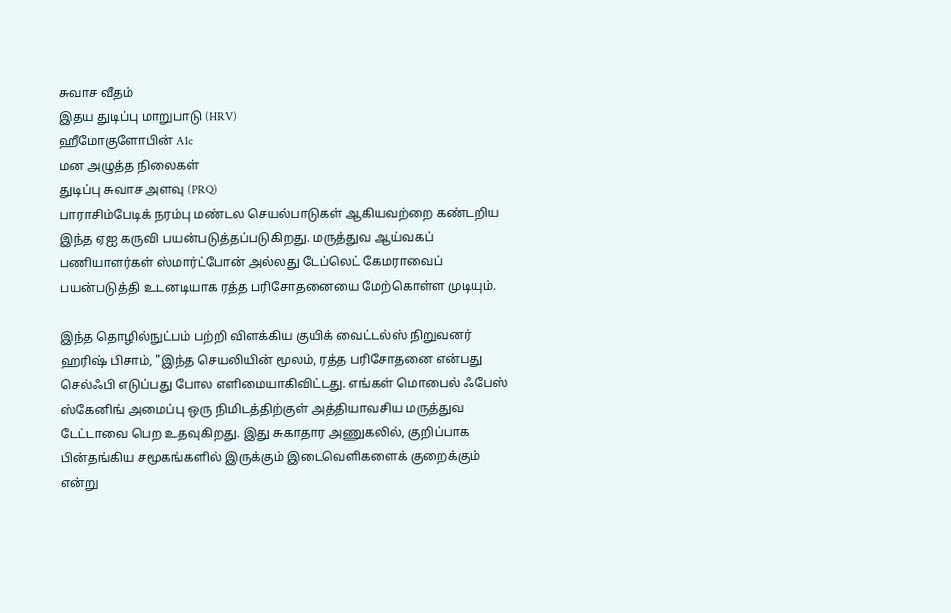சுவாச வீதம்
இதய துடிப்பு மாறுபாடு (HRV)
ஹீமோகுளோபின் A1c
மன அழுத்த நிலைகள்
துடிப்பு சுவாச அளவு (PRQ)
பாராசிம்பேடிக் நரம்பு மண்டல செயல்பாடுகள் ஆகியவற்றை கண்டறிய இந்த ஏஐ கருவி பயன்படுத்தப்படுகிறது. மருத்துவ ஆய்வகப் பணியாளர்கள் ஸ்மார்ட்போன் அல்லது டேப்லெட் கேமராவைப் பயன்படுத்தி உடனடியாக ரத்த பரிசோதனையை மேற்கொள்ள முடியும்.

இந்த தொழில்நுட்பம் பற்றி விளக்கிய குயிக் வைட்டல்ஸ் நிறுவனர் ஹரிஷ் பிசாம், "இந்த செயலியின் மூலம், ரத்த பரிசோதனை என்பது செல்ஃபி எடுப்பது போல எளிமையாகிவிட்டது. எங்கள் மொபைல் ஃபேஸ் ஸ்கேனிங் அமைப்பு ஒரு நிமிடத்திற்குள் அத்தியாவசிய மருத்துவ டேட்டாவை பெற உதவுகிறது. இது சுகாதார அணுகலில், குறிப்பாக பின்தங்கிய சமூகங்களில் இருக்கும் இடைவெளிகளைக் குறைக்கும் என்று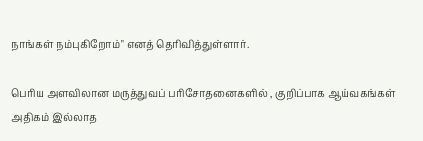நாங்கள் நம்புகிறோம்" எனத் தெரிவித்துள்ளார்.

பெரிய அளவிலான மருத்துவப் பரிசோதனைகளில் , குறிப்பாக ஆய்வகங்கள் அதிகம் இல்லாத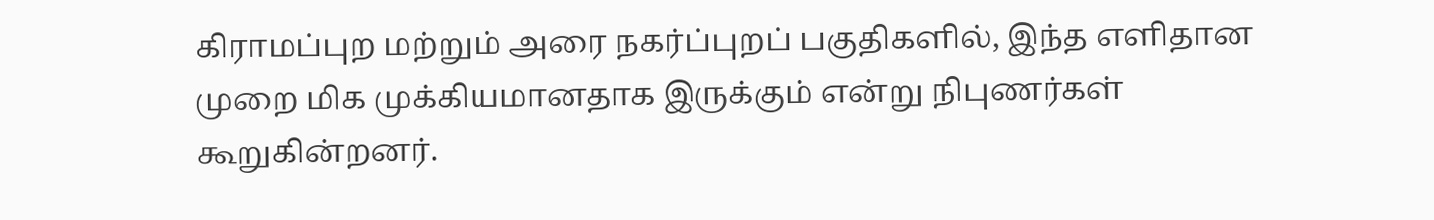கிராமப்புற மற்றும் அரை நகர்ப்புறப் பகுதிகளில், இந்த எளிதான முறை மிக முக்கியமானதாக இருக்கும் என்று நிபுணர்கள் கூறுகின்றனர்.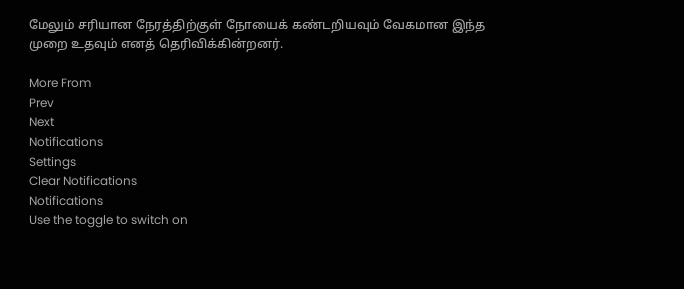மேலும் சரியான நேரத்திற்குள் நோயைக் கண்டறியவும் வேகமான இந்த முறை உதவும் எனத் தெரிவிக்கின்றனர்.

More From
Prev
Next
Notifications
Settings
Clear Notifications
Notifications
Use the toggle to switch on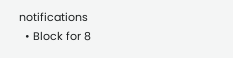notifications
  • Block for 8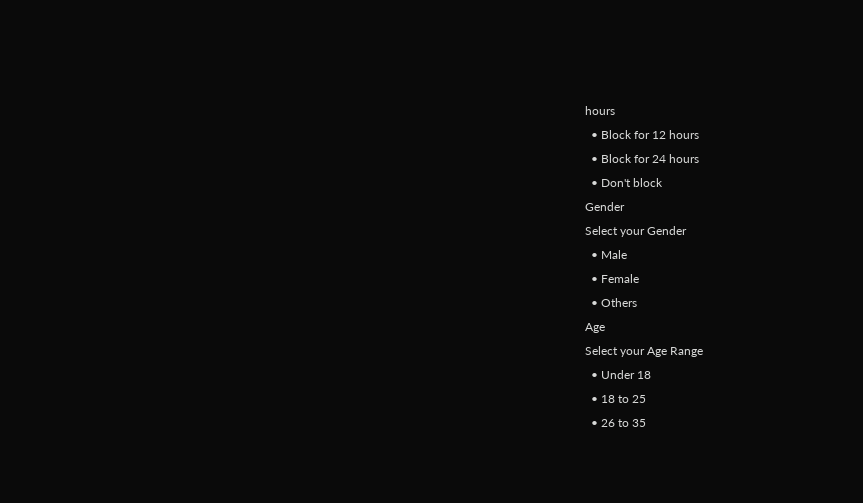hours
  • Block for 12 hours
  • Block for 24 hours
  • Don't block
Gender
Select your Gender
  • Male
  • Female
  • Others
Age
Select your Age Range
  • Under 18
  • 18 to 25
  • 26 to 35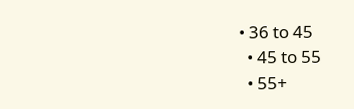• 36 to 45
  • 45 to 55
  • 55+